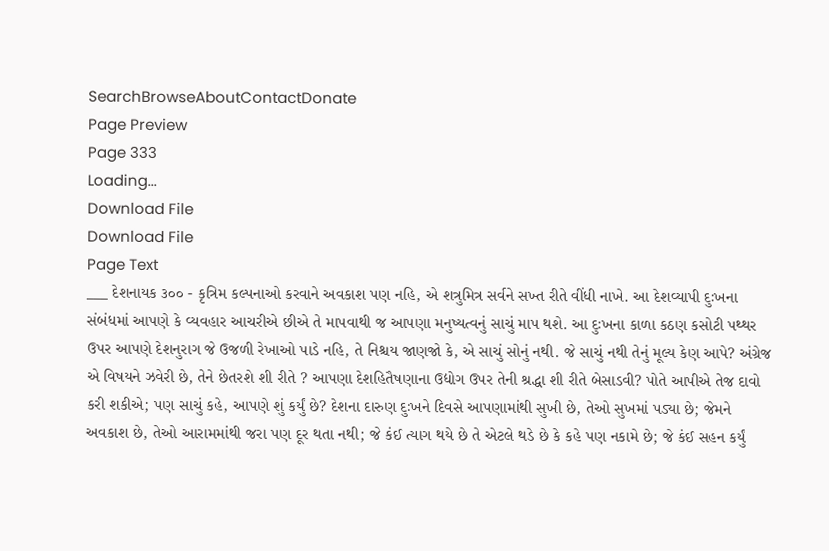SearchBrowseAboutContactDonate
Page Preview
Page 333
Loading...
Download File
Download File
Page Text
___ દેશનાયક ૩૦૦ - કૃત્રિમ કલ્પનાઓ કરવાને અવકાશ પણ નહિ, એ શત્રુમિત્ર સર્વને સખ્ત રીતે વીંધી નાખે. આ દેશવ્યાપી દુઃખના સંબંધમાં આપણે કે વ્યવહાર આચરીએ છીએ તે માપવાથી જ આપણા મનુષ્યત્વનું સાચું માપ થશે. આ દુઃખના કાળા કઠણ કસોટી પથ્થર ઉપર આપણે દેશનુરાગ જે ઉજળી રેખાઓ પાડે નહિ, તે નિશ્ચય જાણજો કે, એ સાચું સોનું નથી. જે સાચું નથી તેનું મૂલ્ય કેણ આપે? અંગ્રેજ એ વિષયને ઝવેરી છે, તેને છેતરશે શી રીતે ? આપણા દેશહિતૈષણાના ઉદ્યોગ ઉપર તેની શ્રદ્ધા શી રીતે બેસાડવી? પોતે આપીએ તેજ દાવો કરી શકીએ; પણ સાચું કહે, આપણે શું કર્યું છે? દેશના દારુણ દુઃખને દિવસે આપણામાંથી સુખી છે, તેઓ સુખમાં પડ્યા છે; જેમને અવકાશ છે, તેઓ આરામમાંથી જરા પણ દૂર થતા નથી; જે કંઈ ત્યાગ થયે છે તે એટલે થડે છે કે કહે પણ નકામે છે; જે કંઈ સહન કર્યું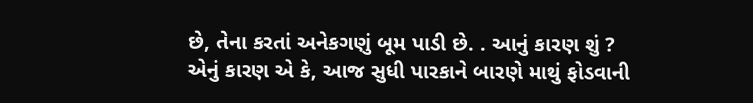છે, તેના કરતાં અનેકગણું બૂમ પાડી છે. . આનું કારણ શું ? એનું કારણ એ કે, આજ સુધી પારકાને બારણે માથું ફોડવાની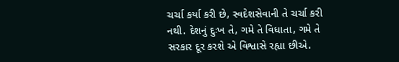ચર્ચા કર્યા કરી છે, સ્વદેશસેવાની તે ચર્ચા કરી નથી. દેશનું દુઃખ તે, ગમે તે વિધાતા, ગમે તે સરકાર દૂર કરશે એ વિશ્વાસે રહ્યા છીએ.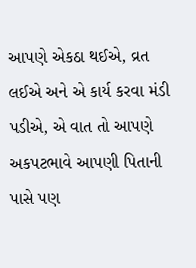આપણે એકઠા થઈએ, વ્રત લઈએ અને એ કાર્ય કરવા મંડી પડીએ, એ વાત તો આપણે અકપટભાવે આપણી પિતાની પાસે પણ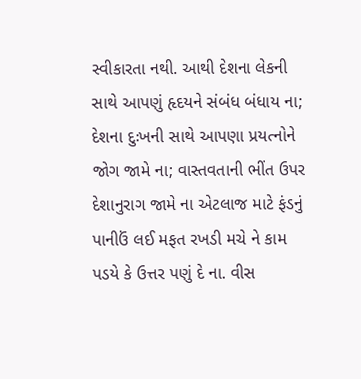સ્વીકારતા નથી. આથી દેશના લેકની સાથે આપણું હૃદયને સંબંધ બંધાય ના; દેશના દુઃખની સાથે આપણા પ્રયત્નોને જોગ જામે ના; વાસ્તવતાની ભીંત ઉપર દેશાનુરાગ જામે ના એટલાજ માટે ફંડનું પાનીઉં લઈ મફત રખડી મચે ને કામ પડયે કે ઉત્તર પણું દે ના. વીસ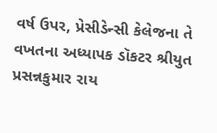વર્ષ ઉપર, પ્રેસીડેન્સી કેલેજના તે વખતના અધ્યાપક ડૉકટર શ્રીયુત પ્રસન્નકુમાર રાય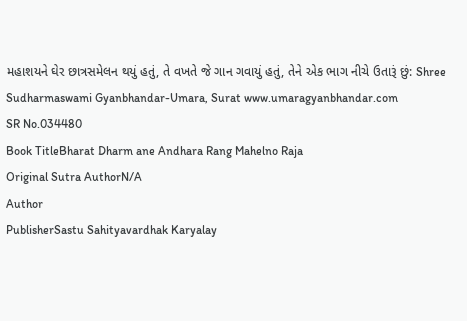મહાશયને ઘેર છાત્રસમેલન થયું હતું, તે વખતે જે ગાન ગવાયું હતું, તેને એક ભાગ નીચે ઉતારૂં છું: Shree Sudharmaswami Gyanbhandar-Umara, Surat www.umaragyanbhandar.com
SR No.034480
Book TitleBharat Dharm ane Andhara Rang Mahelno Raja
Original Sutra AuthorN/A
Author
PublisherSastu Sahityavardhak Karyalay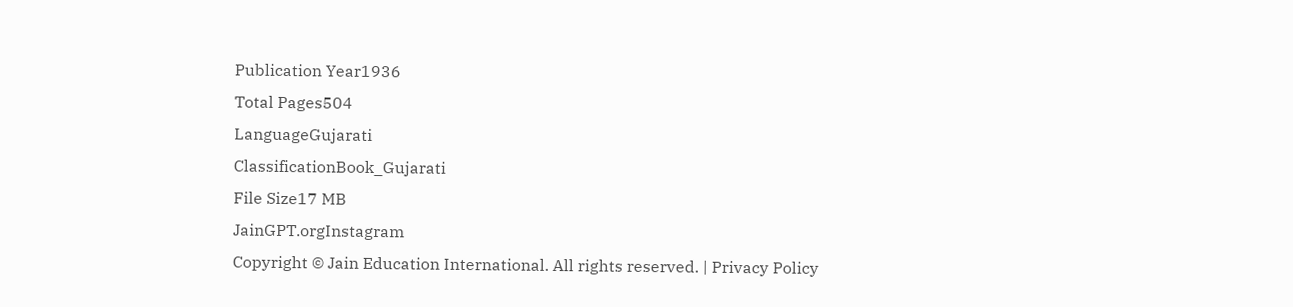Publication Year1936
Total Pages504
LanguageGujarati
ClassificationBook_Gujarati
File Size17 MB
JainGPT.orgInstagram
Copyright © Jain Education International. All rights reserved. | Privacy Policy